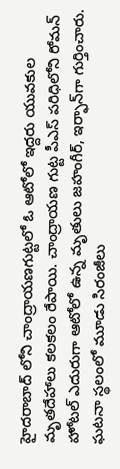హైదరాబాద్ లోని చాంద్రాయణగుట్టలో ఓ ఆటోలో ఇద్దరు యువకుల మృతదేహాలు కలకలం రేపాయి. చాంద్రాయణ గుట్ట పీఎస్ పరిధిలోని రోమన్ హోటల్ ఎదురుగా ఆటోలో ఉన్న మృతులు జహంగీర్‌, ఇర్ఫాన్‌గా గుర్తించారు. ఘటనా స్థలంలో మూడు సిరంజీలు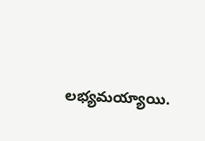లభ్యమయ్యాయి.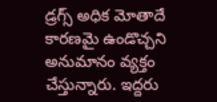డ్రగ్స్ అధిక మోతాదే కారణమై ఉండొచ్చని అనుమానం వ్యక్తం చేస్తున్నారు. ఇద్దరు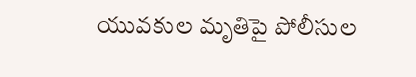యువకుల మృతిపై పోలీసుల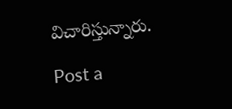విచారిస్తున్నారు.

Post a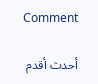Comment

أحدث أقدم